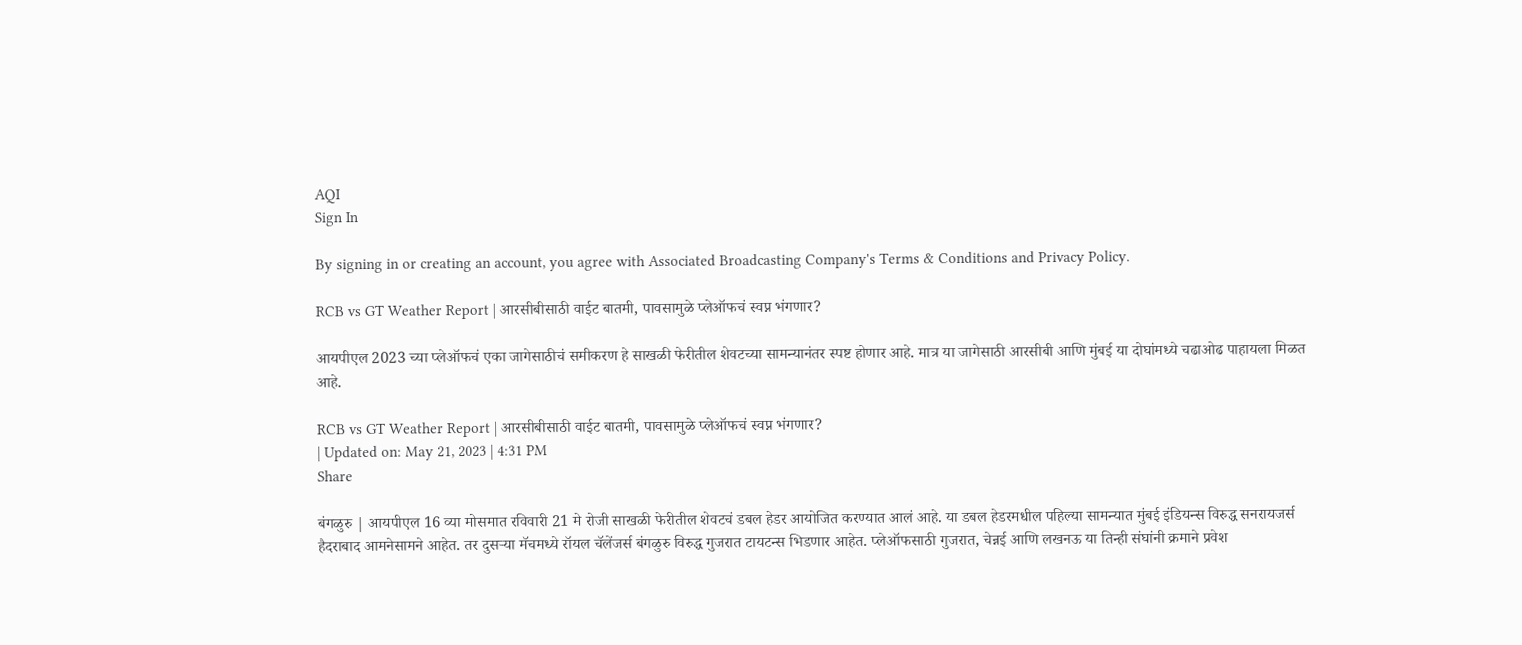AQI
Sign In

By signing in or creating an account, you agree with Associated Broadcasting Company's Terms & Conditions and Privacy Policy.

RCB vs GT Weather Report | आरसीबीसाठी वाईट बातमी, पावसामुळे प्लेऑफचं स्वप्न भंगणार?

आयपीएल 2023 च्या प्लेऑफचं एका जागेसाठीचं समीकरण हे साखळी फेरीतील शेवटच्या सामन्यानंतर स्पष्ट होणार आहे. मात्र या जागेसाठी आरसीबी आणि मुंबई या दोघांमध्ये चढाओढ पाहायला मिळत आहे.

RCB vs GT Weather Report | आरसीबीसाठी वाईट बातमी, पावसामुळे प्लेऑफचं स्वप्न भंगणार?
| Updated on: May 21, 2023 | 4:31 PM
Share

बंगळुरु | आयपीएल 16 व्या मोसमात रविवारी 21 मे रोजी साखळी फेरीतील शेवटचं डबल हेडर आयोजित करण्यात आलं आहे. या डबल हेडरमधील पहिल्या सामन्यात मुंबई इंडियन्स विरुद्ध सनरायजर्स हैदराबाद आमनेसामने आहेत. तर दुसऱ्या मॅचमध्ये रॉयल चॅलेंजर्स बंगळुरु विरुद्ध गुजरात टायटन्स भिडणार आहेत. प्लेऑफसाठी गुजरात, चेन्नई आणि लखनऊ या तिन्ही संघांनी क्रमाने प्रवेश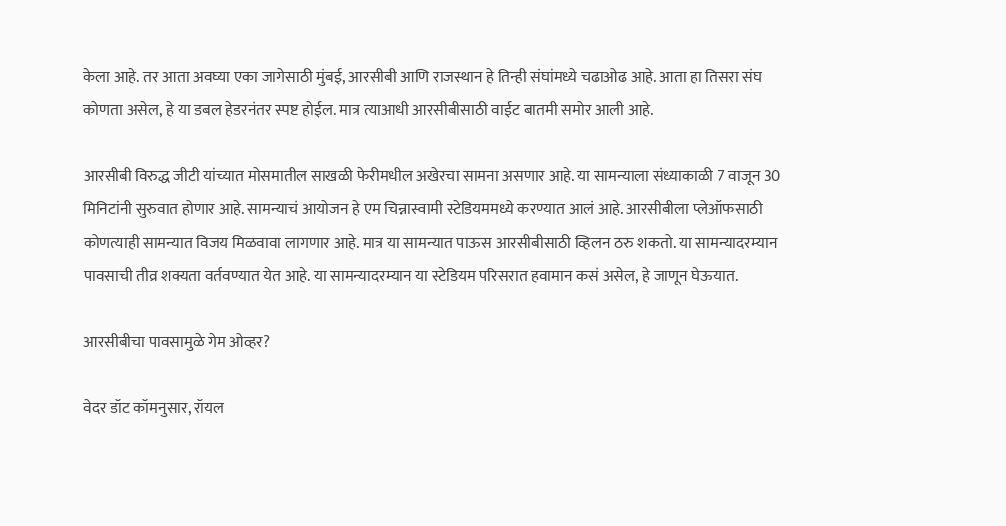केला आहे. तर आता अवघ्या एका जागेसाठी मुंबई, आरसीबी आणि राजस्थान हे तिन्ही संघांमध्ये चढाओढ आहे. आता हा तिसरा संघ कोणता असेल, हे या डबल हेडरनंतर स्पष्ट होईल. मात्र त्याआधी आरसीबीसाठी वाईट बातमी समोर आली आहे.

आरसीबी विरुद्ध जीटी यांच्यात मोसमातील साखळी फेरीमधील अखेरचा सामना असणार आहे. या सामन्याला संध्याकाळी 7 वाजून 30 मिनिटांनी सुरुवात होणार आहे. सामन्याचं आयोजन हे एम चिन्नास्वामी स्टेडियममध्ये करण्यात आलं आहे. आरसीबीला प्लेऑफसाठी कोणत्याही सामन्यात विजय मिळवावा लागणार आहे. मात्र या सामन्यात पाऊस आरसीबीसाठी व्हिलन ठरु शकतो. या सामन्यादरम्यान पावसाची तीव्र शक्यता वर्तवण्यात येत आहे. या सामन्यादरम्यान या स्टेडियम परिसरात हवामान कसं असेल, हे जाणून घेऊयात.

आरसीबीचा पावसामुळे गेम ओव्हर?

वेदर डॉट कॉमनुसार, रॉयल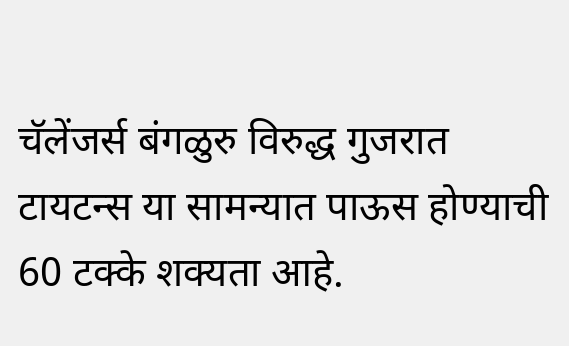चॅलेंजर्स बंगळुरु विरुद्ध गुजरात टायटन्स या सामन्यात पाऊस होण्याची 60 टक्के शक्यता आहे.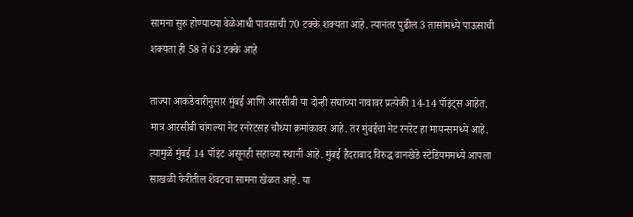सामना सुरु होण्याच्या वेळेआधी पावसाची 70 टक्के शक्यता आहे. त्यानंतर पुढील 3 तासांमध्ये पाऊसाची शक्यता ही 58 ते 63 टक्के आहे

ताज्या आकडेवारीनुसार मुंबई आणि आरसीबी या दोन्ही संघांच्या नावावर प्रत्येकी 14-14 पॉइंट्स आहेत. मात्र आरसीबी चांगल्या नेट रनरेटसह चौथ्या क्रमांकावर आहे. तर मुंबईचा नेट रनरेट हा मायन्समध्ये आहे. त्यामुळे मुंबई 14 पॉइंट असूनही सहाव्या स्थानी आहे. मुंबई हैदराबाद विरुद्ध वानखेडे स्टेडियममध्ये आपला साखळी फेरीतील शेवटचा सामना खेळत आहे. या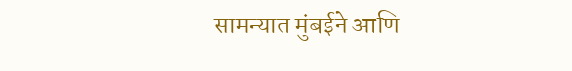सामन्यात मुंबईने आणि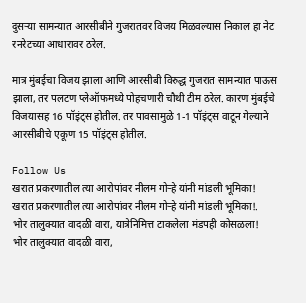दुसऱ्या सामन्यात आरसीबीने गुजरातवर विजय मिळवल्यास निकाल हा नेट रनरेटच्या आधारावर ठरेल.

मात्र मुंबईचा विजय झाला आणि आरसीबी विरुद्ध गुजरात सामन्यात पाऊस झाला, तर पलटण प्लेऑफमध्ये पोहचणारी चौथी टीम ठरेल. कारण मुंबईचे विजयासह 16 पॉइंट्स होतील. तर पावसामुळे 1-1 पॉइंट्स वाटून गेल्याने आरसीबीचे एकूण 15 पॉइंट्स होतील.

Follow Us
खरात प्रकरणातील त्या आरोपांवर नीलम गोऱ्हे यांनी मांडली भूमिका!
खरात प्रकरणातील त्या आरोपांवर नीलम गोऱ्हे यांनी मांडली भूमिका!.
भोर तालुक्यात वादळी वारा, यात्रेनिमित्त टाकलेला मंडपही कोसळला!
भोर तालुक्यात वादळी वारा,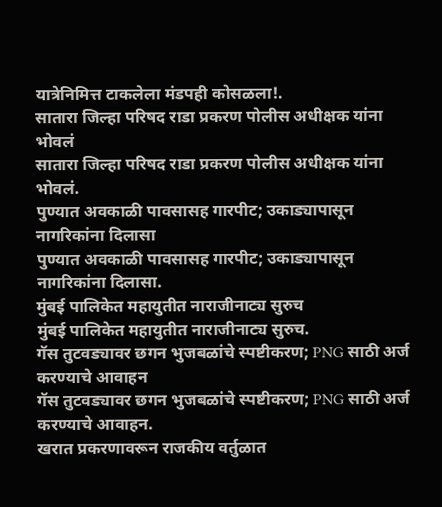यात्रेनिमित्त टाकलेला मंडपही कोसळला!.
सातारा जिल्हा परिषद राडा प्रकरण पोलीस अधीक्षक यांना भोवलं
सातारा जिल्हा परिषद राडा प्रकरण पोलीस अधीक्षक यांना भोवलं.
पुण्यात अवकाळी पावसासह गारपीट; उकाड्यापासून नागरिकांना दिलासा
पुण्यात अवकाळी पावसासह गारपीट; उकाड्यापासून नागरिकांना दिलासा.
मुंबई पालिकेत महायुतीत नाराजीनाट्य सुरुच
मुंबई पालिकेत महायुतीत नाराजीनाट्य सुरुच.
गॅस तुटवड्यावर छगन भुजबळांचे स्पष्टीकरण; PNG साठी अर्ज करण्याचे आवाहन
गॅस तुटवड्यावर छगन भुजबळांचे स्पष्टीकरण; PNG साठी अर्ज करण्याचे आवाहन.
खरात प्रकरणावरून राजकीय वर्तुळात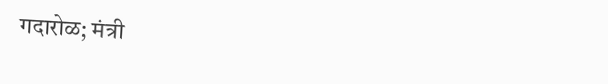गदारोळ; मंत्री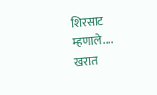शिरसाट म्हणाले....
खरात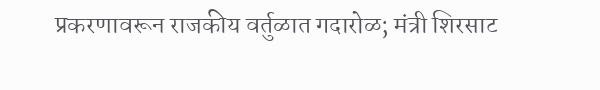प्रकरणावरून राजकीय वर्तुळात गदारोळ; मंत्री शिरसाट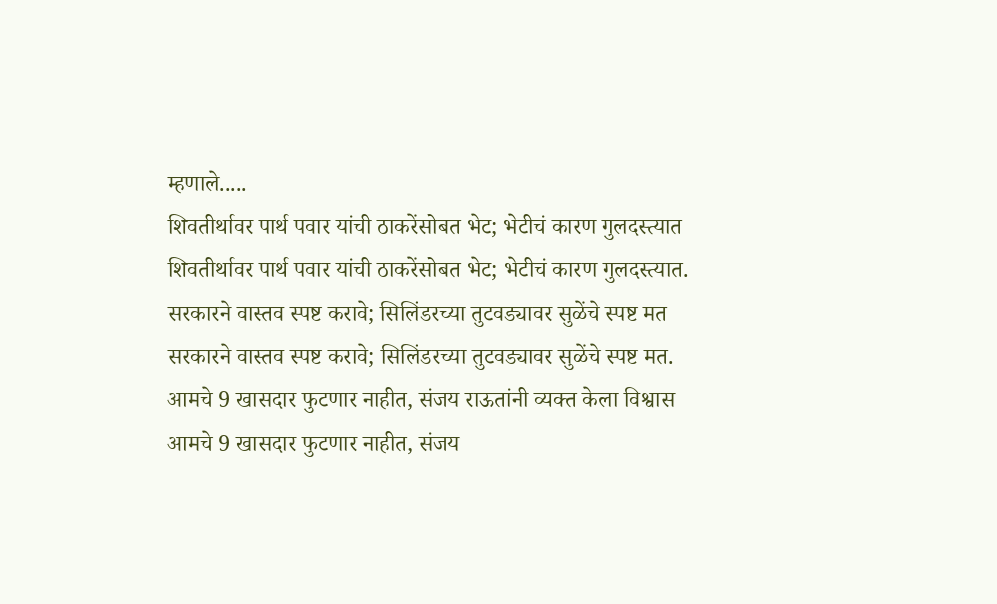म्हणाले.....
शिवतीर्थावर पार्थ पवार यांची ठाकरेंसोबत भेट; भेटीचं कारण गुलदस्त्यात
शिवतीर्थावर पार्थ पवार यांची ठाकरेंसोबत भेट; भेटीचं कारण गुलदस्त्यात.
सरकारने वास्तव स्पष्ट करावे; सिलिंडरच्या तुटवड्यावर सुळेंचे स्पष्ट मत
सरकारने वास्तव स्पष्ट करावे; सिलिंडरच्या तुटवड्यावर सुळेंचे स्पष्ट मत.
आमचे 9 खासदार फुटणार नाहीत, संजय राऊतांनी व्यक्त केला विश्वास
आमचे 9 खासदार फुटणार नाहीत, संजय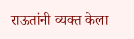राऊतांनी व्यक्त केला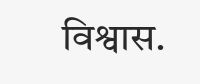विश्वास.